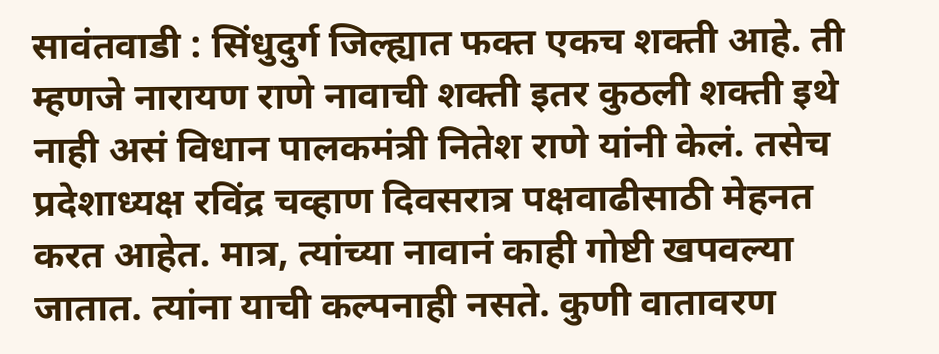सावंतवाडी : सिंधुदुर्ग जिल्ह्यात फक्त एकच शक्ती आहे. ती म्हणजे नारायण राणे नावाची शक्ती इतर कुठली शक्ती इथे नाही असं विधान पालकमंत्री नितेश राणे यांनी केलं. तसेच प्रदेशाध्यक्ष रविंद्र चव्हाण दिवसरात्र पक्षवाढीसाठी मेहनत करत आहेत. मात्र, त्यांच्या नावानं काही गोष्टी खपवल्या जातात. त्यांना याची कल्पनाही नसते. कुणी वातावरण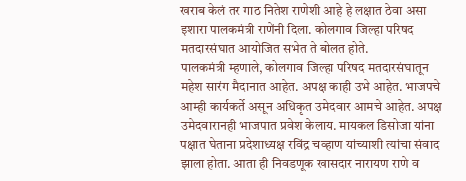खराब केलं तर गाठ नितेश राणेशी आहे हे लक्षात ठेवा असा इशारा पालकमंत्री राणेंनी दिला. कोलगाव जिल्हा परिषद मतदारसंघात आयोजित सभेत ते बोलत होते.
पालकमंत्री म्हणाले, कोलगाव जिल्हा परिषद मतदारसंघातून महेश सारंग मैदानात आहेत. अपक्ष काही उभे आहेत. भाजपचे आम्ही कार्यकर्ते असून अधिकृत उमेदवार आमचे आहेत. अपक्ष उमेदवारानही भाजपात प्रवेश केलाय. मायकल डिसोजा यांना पक्षात घेताना प्रदेशाध्यक्ष रविंद्र चव्हाण यांच्याशी त्यांचा संवाद झाला होता. आता ही निवडणूक खासदार नारायण राणे व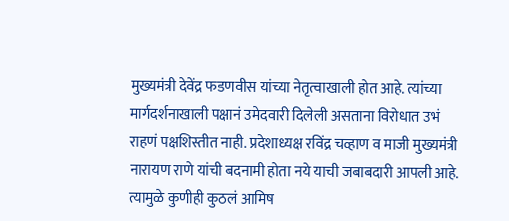मुख्यमंत्री देवेंद्र फडणवीस यांच्या नेतृत्वाखाली होत आहे. त्यांच्या मार्गदर्शनाखाली पक्षानं उमेदवारी दिलेली असताना विरोधात उभं राहणं पक्षशिस्तीत नाही. प्रदेशाध्यक्ष रविंद्र चव्हाण व माजी मुख्यमंत्री नारायण राणे यांची बदनामी होता नये याची जबाबदारी आपली आहे. त्यामुळे कुणीही कुठलं आमिष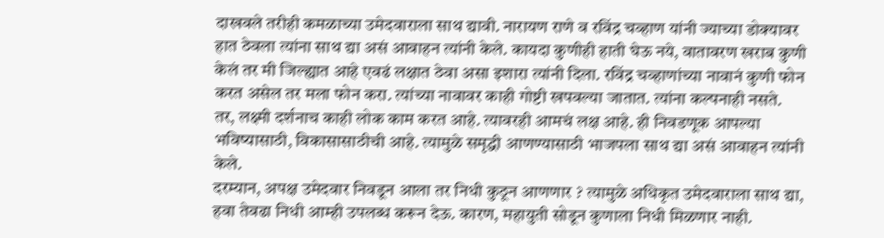दाखवले तरीही कमळाच्या उमेदवाराला साथ द्यावी. नारायण राणे व रविंद्र चव्हाण यांनी ज्याच्या डोक्यावर हात ठेवला त्यांना साथ द्या असं आवाहन त्यांनी केले. कायदा कुणीही हाती घेऊ नये, वातावरण खराब कुणी केलं तर मी जिल्ह्यात आहे एवढं लक्षात ठेवा असा इशारा त्यांनी दिला. रविंद्र चव्हाणांच्या नावानं कुणी फोन करत असेल तर मला फोन करा. त्यांच्या नावावर काही गोष्टी खपवल्या जातात. त्यांना कल्पनाही नसते. तर, लक्ष्मी दर्शनाच काही लोक काम करत आहे. त्यावरही आमचं लक्ष आहे. ही निवडणूक आपल्या भविष्यासाठी, विकासासाठीची आहे. त्यामुळे समृद्धी आणण्यासाठी भाजपला साथ द्या असं आवाहन त्यांनी केले.
दरम्यान, अपक्ष उमेदवार निवडून आला तर निधी कुठून आणणार ? त्यामुळे अधिकृत उमेदवाराला साथ द्या, हवा तेवढा निधी आम्ही उपलब्ध करून देऊ. कारण, महायुती सोडून कुणाला निधी मिळणार नाही.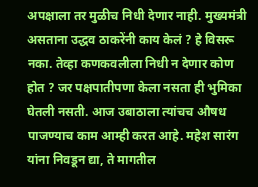अपक्षाला तर मुळीच निधी देणार नाही. मुख्यमंत्री असताना उद्धव ठाकरेंनी काय केलं ? हे विसरू नका. तेव्हा कणकवलीला निधी न देणार कोण होत ? जर पक्षपातीपणा केला नसता ही भुमिका घेतली नसती. आज उबाठाला त्यांचच औषध पाजण्याच काम आम्ही करत आहे. महेश सारंग यांना निवडून द्या, ते मागतील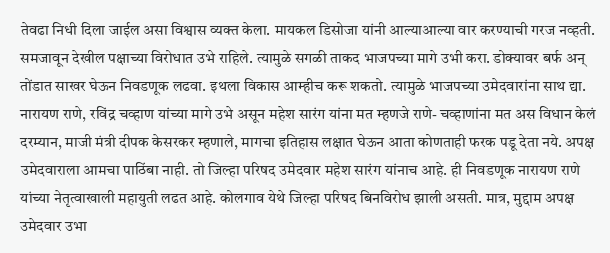तेवढा निधी दिला जाईल असा विश्वास व्यक्त केला. मायकल डिसोजा यांनी आल्याआल्या वार करण्याची गरज नव्हती. समजावून देखील पक्षाच्या विरोधात उभे राहिले. त्यामुळे सगळी ताकद भाजपच्या मागे उभी करा. डोक्यावर बर्फ अन् तोंडात साखर घेऊन निवडणूक लढवा. इथला विकास आम्हीच करू शकतो. त्यामुळे भाजपच्या उमेदवारांना साथ द्या. नारायण राणे, रविंद्र चव्हाण यांच्या मागे उभे असून महेश सारंग यांना मत म्हणजे राणे- चव्हाणांना मत अस विधान केलं
दरम्यान, माजी मंत्री दीपक केसरकर म्हणाले, मागचा इतिहास लक्षात घेऊन आता कोणताही फरक पडू देता नये. अपक्ष उमेदवाराला आमचा पाठिंबा नाही. तो जिल्हा परिषद उमेदवार महेश सारंग यांनाच आहे. ही निवडणूक नारायण राणे यांच्या नेतृत्वाखाली महायुती लढत आहे. कोलगाव येथे जिल्हा परिषद बिनविरोध झाली असती. मात्र, मुद्दाम अपक्ष उमेदवार उभा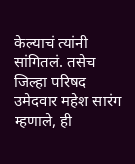केल्याचं त्यांनी सांगितलं. तसेच जिल्हा परिषद उमेदवार महेश सारंग म्हणाले, ही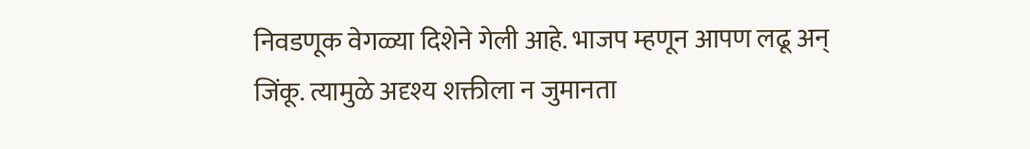निवडणूक वेगळ्या दिशेने गेली आहे. भाजप म्हणून आपण लढू अन् जिंकू. त्यामुळे अदृश्य शक्तीला न जुमानता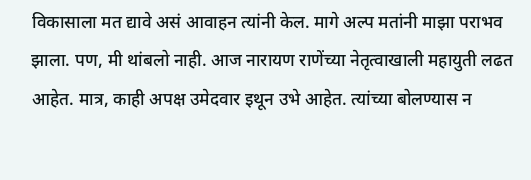विकासाला मत द्यावे असं आवाहन त्यांनी केल. मागे अल्प मतांनी माझा पराभव झाला. पण, मी थांबलो नाही. आज नारायण राणेंच्या नेतृत्वाखाली महायुती लढत आहेत. मात्र, काही अपक्ष उमेदवार इथून उभे आहेत. त्यांच्या बोलण्यास न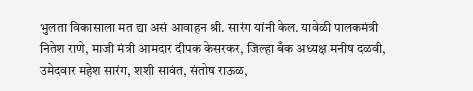भुलता विकासाला मत द्या असं आवाहन श्री. सारंग यांनी केल. यावेळी पालकमंत्री नितेश राणे, माजी मंत्री आमदार दीपक केसरकर, जिल्हा बँक अध्यक्ष मनीष दळवी, उमेदवार महेश सारंग, शशी सावंत, संतोष राऊळ,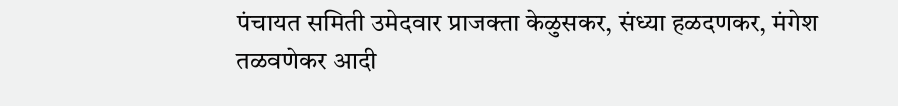पंचायत समिती उमेदवार प्राजक्ता केळुसकर, संध्या हळदणकर, मंगेश तळवणेकर आदी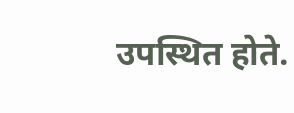उपस्थित होते.